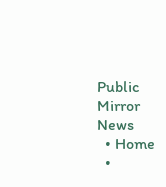Public Mirror News
  • Home
  •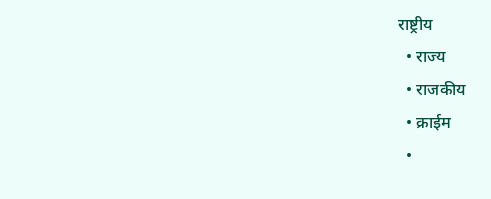राष्ट्रीय
  • राज्य
  • राजकीय
  • क्राईम
  •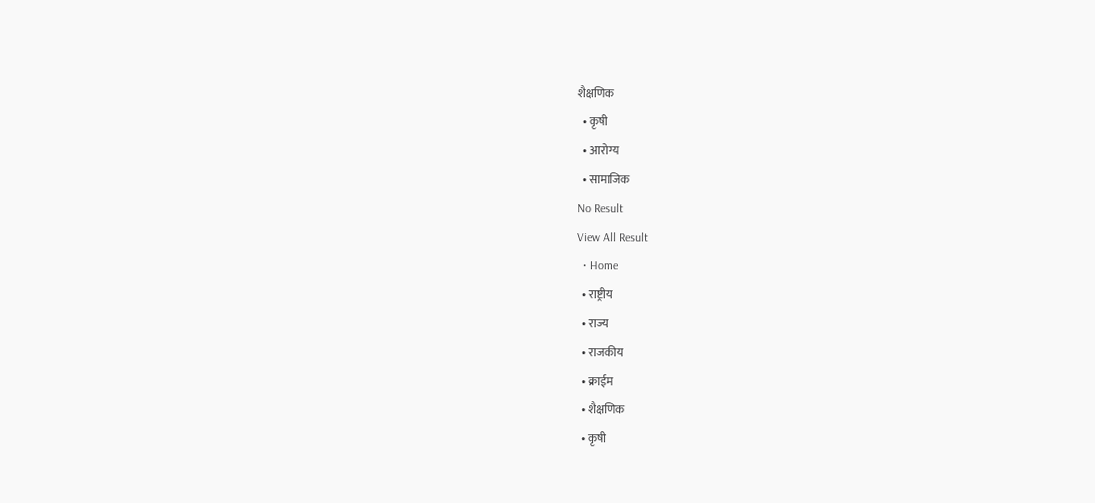शैक्षणिक
  • कृषी
  • आरोग्य
  • सामाजिक
No Result
View All Result
  • Home
  • राष्ट्रीय
  • राज्य
  • राजकीय
  • क्राईम
  • शैक्षणिक
  • कृषी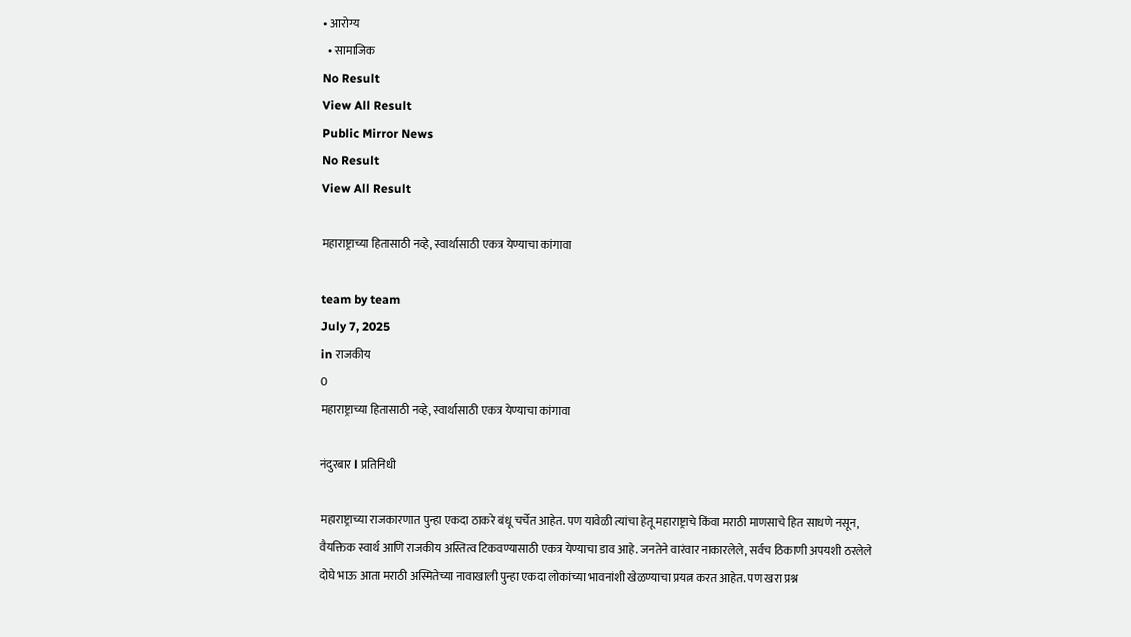• आरोग्य
  • सामाजिक
No Result
View All Result
Public Mirror News
No Result
View All Result

महाराष्ट्राच्या हितासाठी नव्हे, स्वार्थासाठी एकत्र येण्याचा कांगावा

team by team
July 7, 2025
in राजकीय
0
महाराष्ट्राच्या हितासाठी नव्हे, स्वार्थासाठी एकत्र येण्याचा कांगावा

नंदुरबार l प्रतिनिधी

महाराष्ट्राच्या राजकारणात पुन्हा एकदा ठाकरे बंधू चर्चेत आहेत. पण यावेळी त्यांचा हेतू महाराष्ट्राचे किंवा मराठी माणसाचे हित साधणे नसून, वैयक्तिक स्वार्थ आणि राजकीय अस्तित्व टिकवण्यासाठी एकत्र येण्याचा डाव आहे. जनतेने वारंवार नाकारलेले, सर्वच ठिकाणी अपयशी ठरलेले दोघे भाऊ आता मराठी अस्मितेच्या नावाखाली पुन्हा एकदा लोकांच्या भावनांशी खेळण्याचा प्रयत्न करत आहेत. पण खरा प्रश्न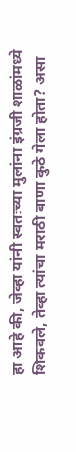हा आहे की, जेव्हा यांनी स्वतःच्या मुलांना इंग्रजी शाळांमध्ये शिकवले, तेव्हा त्यांचा मराठी बाणा कुठे गेला होता? असा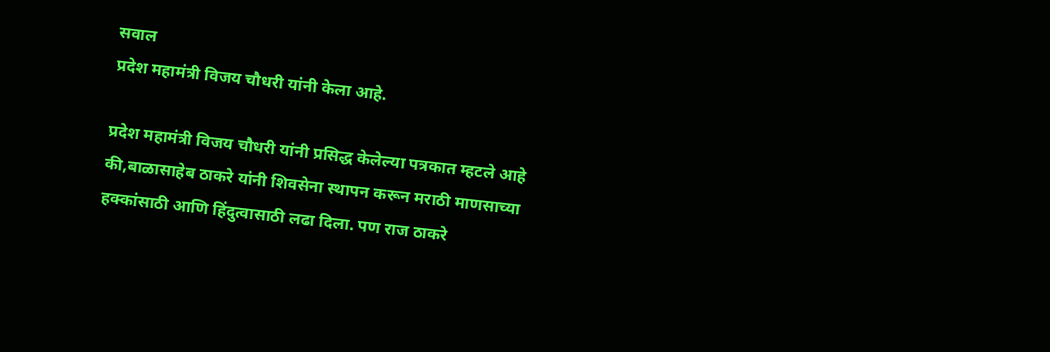सवाल
प्रदेश महामंत्री विजय चौधरी यांनी केला आहे.

प्रदेश महामंत्री विजय चौधरी यांनी प्रसिद्ध केलेल्या पत्रकात म्हटले आहे की,बाळासाहेब ठाकरे यांनी शिवसेना स्थापन करून मराठी माणसाच्या हक्कांसाठी आणि हिंदुत्वासाठी लढा दिला. पण राज ठाकरे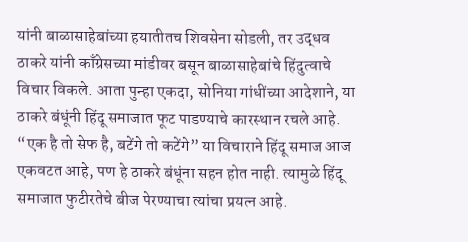यांनी बाळासाहेबांच्या हयातीतच शिवसेना सोडली, तर उद्धव ठाकरे यांनी काँग्रेसच्या मांडीवर बसून बाळासाहेबांचे हिंदुत्वाचे विचार विकले. आता पुन्हा एकदा, सोनिया गांधींच्या आदेशाने, या ठाकरे बंधूंनी हिंदू समाजात फूट पाडण्याचे कारस्थान रचले आहे. “एक है तो सेफ है, बटेंगे तो कटेंगे” या विचाराने हिंदू समाज आज एकवटत आहे, पण हे ठाकरे बंधूंना सहन होत नाही. त्यामुळे हिंदू समाजात फुटीरतेचे बीज पेरण्याचा त्यांचा प्रयत्न आहे.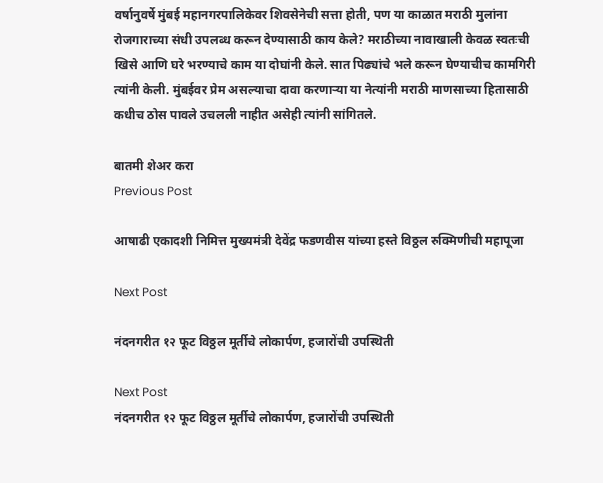वर्षानुवर्षे मुंबई महानगरपालिकेवर शिवसेनेची सत्ता होती, पण या काळात मराठी मुलांना रोजगाराच्या संधी उपलब्ध करून देण्यासाठी काय केले? मराठीच्या नावाखाली केवळ स्वतःची खिसे आणि घरे भरण्याचे काम या दोघांनी केले. सात पिढ्यांचे भले करून घेण्याचीच कामगिरी त्यांनी केली. मुंबईवर प्रेम असल्याचा दावा करणाऱ्या या नेत्यांनी मराठी माणसाच्या हितासाठी कधीच ठोस पावले उचलली नाहीत असेही त्यांनी सांगितले.

बातमी शेअर करा
Previous Post

आषाढी एकादशी निमित्त मुख्यमंत्री देवेंद्र फडणवीस यांच्या हस्ते विठ्ठल रुक्मिणीची महापूजा

Next Post

नंदनगरीत १२ फूट विठ्ठल मूर्तीचे लोकार्पण, हजारोंची उपस्थिती

Next Post
नंदनगरीत १२ फूट विठ्ठल मूर्तीचे लोकार्पण, हजारोंची उपस्थिती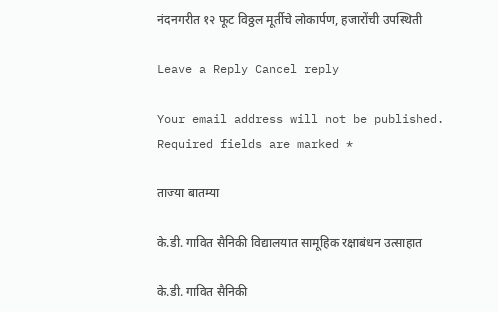नंदनगरीत १२ फूट विठ्ठल मूर्तीचे लोकार्पण, हजारोंची उपस्थिती

Leave a Reply Cancel reply

Your email address will not be published. Required fields are marked *

ताज्या बातम्या

के.डी. गावित सैनिकी विद्यालयात सामूहिक रक्षाबंधन उत्साहात

के.डी. गावित सैनिकी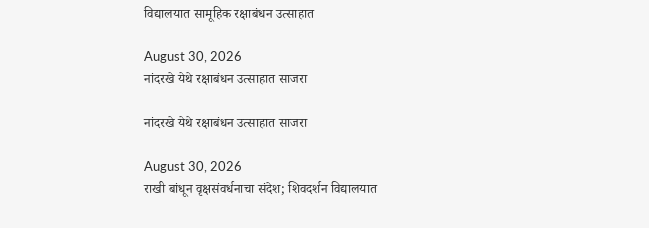विद्यालयात सामूहिक रक्षाबंधन उत्साहात

August 30, 2026
नांदरखे येथे रक्षाबंधन उत्साहात साजरा

नांदरखे येथे रक्षाबंधन उत्साहात साजरा

August 30, 2026
राखी बांधून वृक्षसंवर्धनाचा संदेश; शिवदर्शन विद्यालयात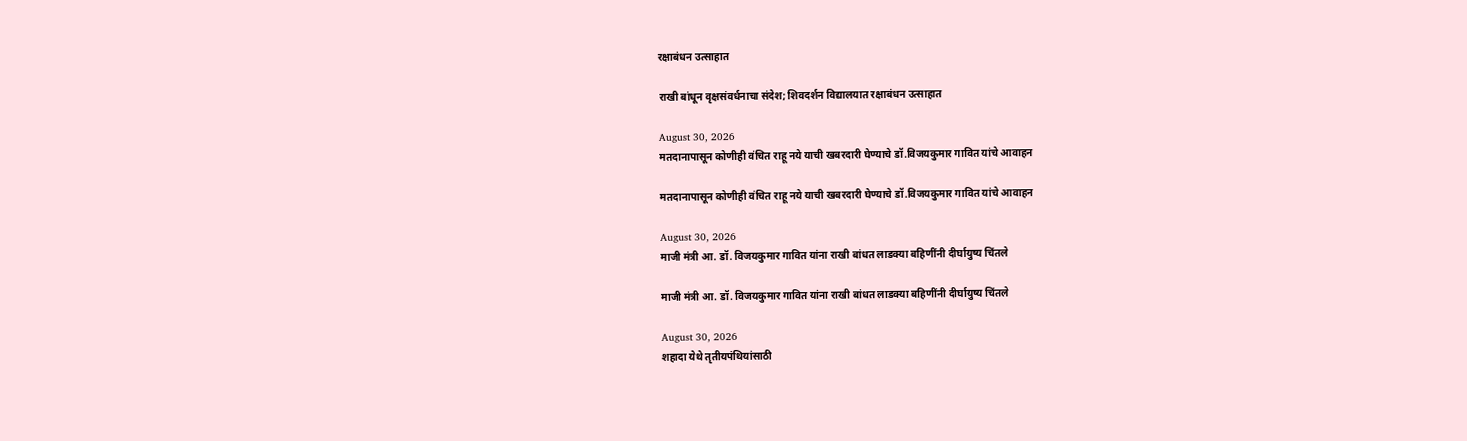रक्षाबंधन उत्साहात

राखी बांधून वृक्षसंवर्धनाचा संदेश; शिवदर्शन विद्यालयात रक्षाबंधन उत्साहात

August 30, 2026
मतदानापासून कोणीही वंचित राहू नये याची खबरदारी घेण्याचे डॉ.विजयकुमार गावित यांचे आवाहन

मतदानापासून कोणीही वंचित राहू नये याची खबरदारी घेण्याचे डॉ.विजयकुमार गावित यांचे आवाहन

August 30, 2026
माजी मंत्री आ. डॉ. विजयकुमार गावित यांना राखी बांधत लाडक्या बहिणींनी दीर्घायुष्य चिंतले

माजी मंत्री आ. डॉ. विजयकुमार गावित यांना राखी बांधत लाडक्या बहिणींनी दीर्घायुष्य चिंतले

August 30, 2026
शहादा येथे तृतीयपंथियांसाठी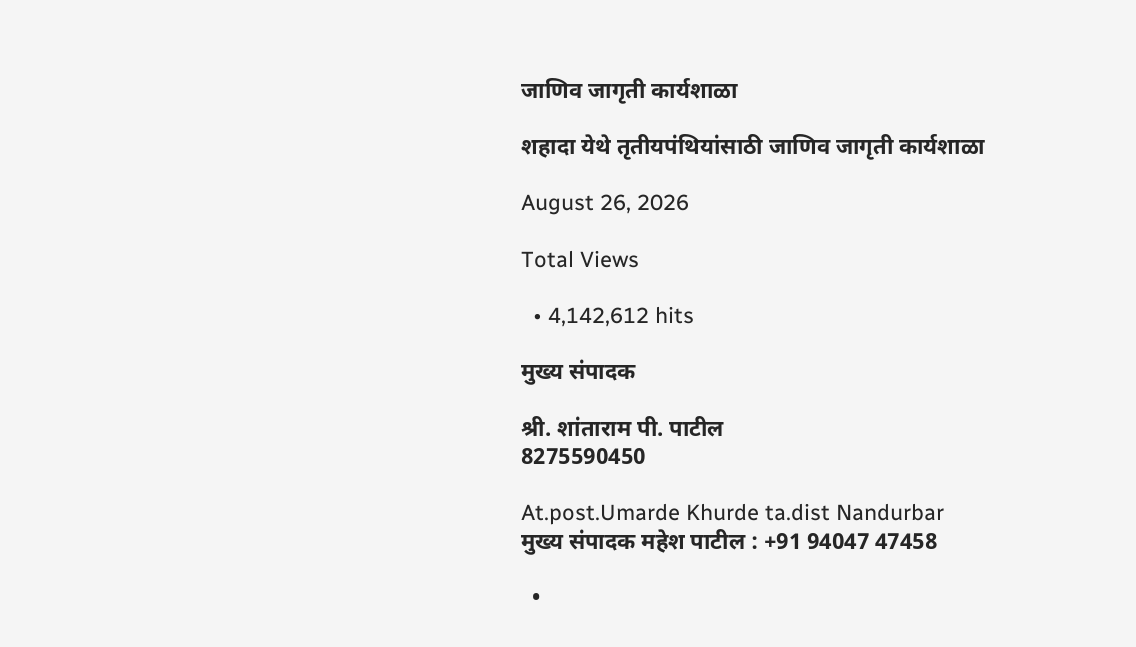जाणिव जागृती कार्यशाळा

शहादा येथे तृतीयपंथियांसाठी जाणिव जागृती कार्यशाळा

August 26, 2026

Total Views

  • 4,142,612 hits

मुख्य संपादक

श्री. शांताराम पी. पाटील
8275590450

At.post.Umarde Khurde ta.dist Nandurbar
मुख्य संपादक महेश पाटील : +91 94047 47458

  •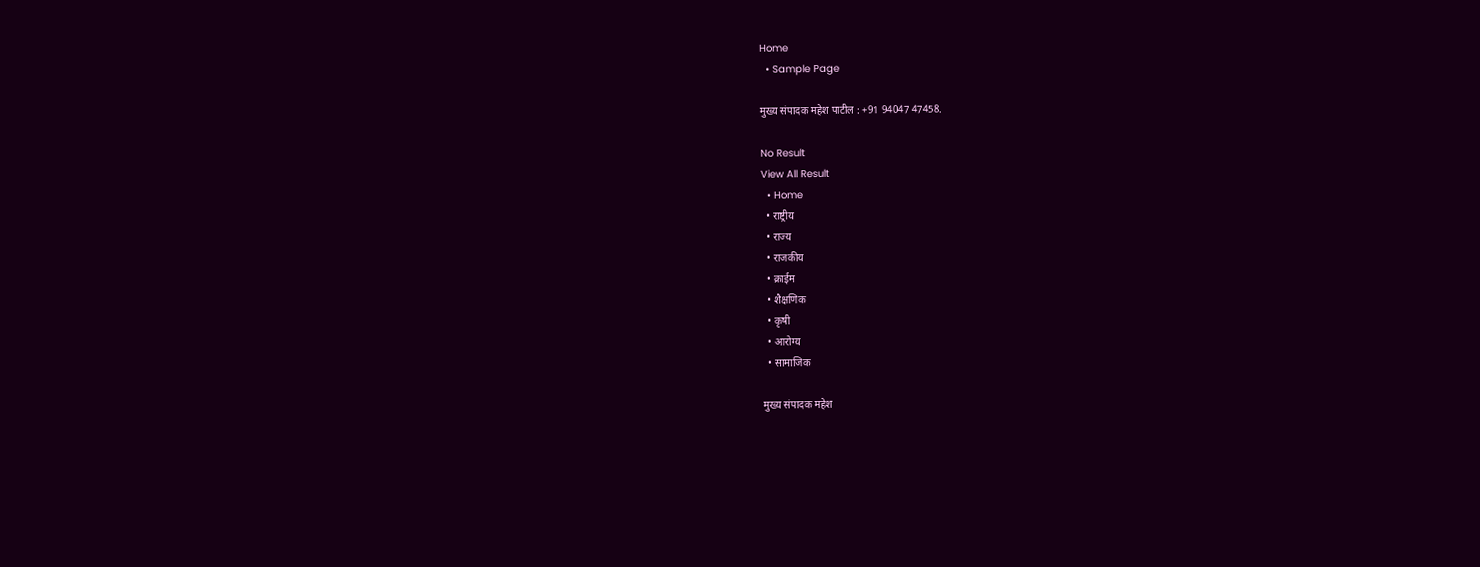Home
  • Sample Page

मुख्य संपादक महेश पाटील : +91 94047 47458.

No Result
View All Result
  • Home
  • राष्ट्रीय
  • राज्य
  • राजकीय
  • क्राईम
  • शैक्षणिक
  • कृषी
  • आरोग्य
  • सामाजिक

मुख्य संपादक महेश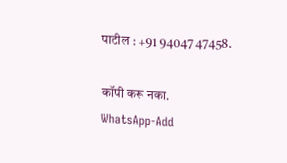पाटील : +91 94047 47458.

कॉपी करू नका.
WhatsApp-Add